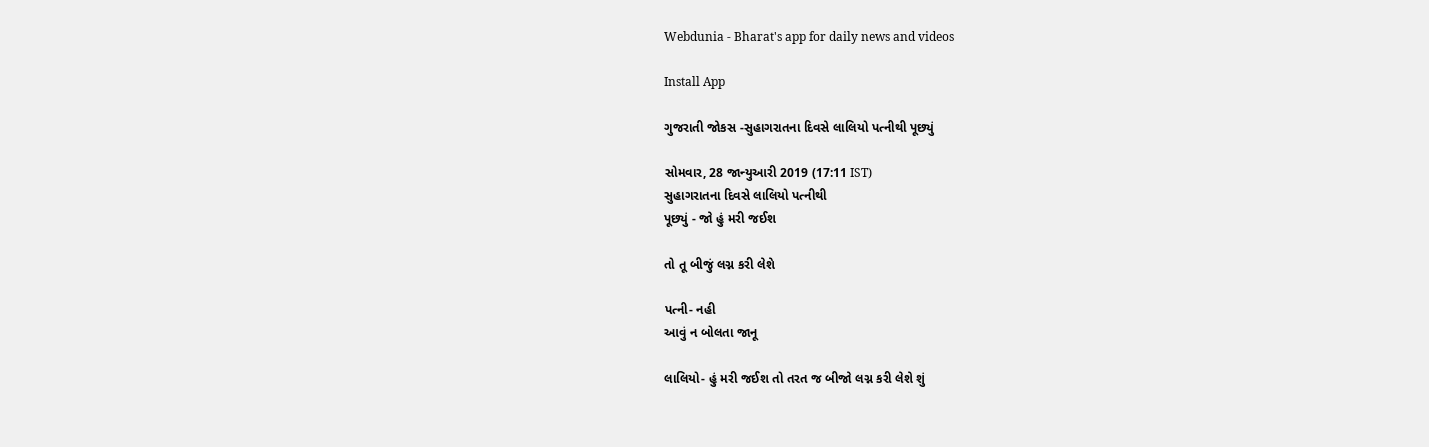Webdunia - Bharat's app for daily news and videos

Install App

ગુજરાતી જોકસ -સુહાગરાતના દિવસે લાલિયો પત્નીથી પૂછ્યું

સોમવાર, 28 જાન્યુઆરી 2019 (17:11 IST)
સુહાગરાતના દિવસે લાલિયો પત્નીથી
પૂછ્યું - જો હું મરી જઈશ

તો તૂ બીજું લગ્ન કરી લેશે

પત્ની- નહી
આવું ન બોલતા જાનૂ

લાલિયો- હું મરી જઈશ તો તરત જ બીજો લગ્ન કરી લેશે શું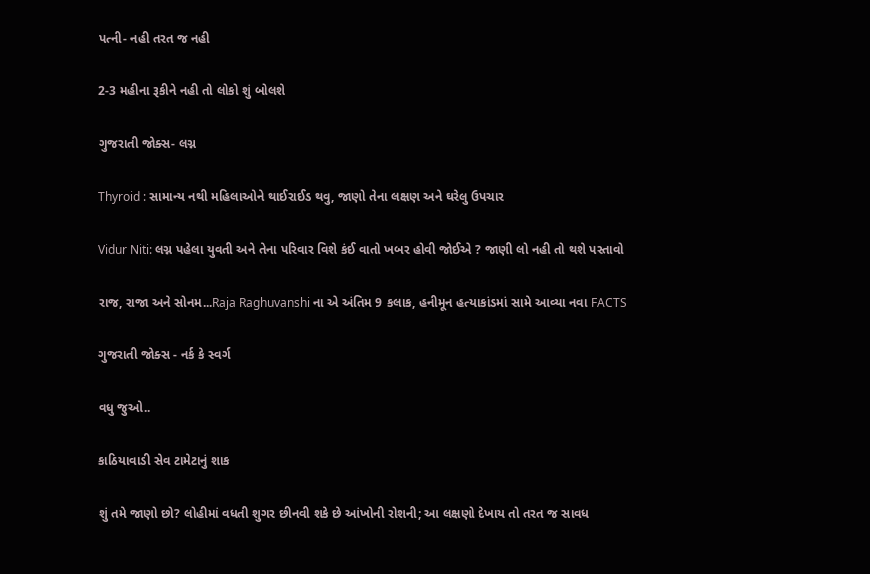પત્ની- નહી તરત જ નહી

2-3 મહીના રૂકીને નહી તો લોકો શું બોલશે

ગુજરાતી જોક્સ- લગ્ન

Thyroid : સામાન્ય નથી મહિલાઓને થાઈરાઈડ થવુ, જાણો તેના લક્ષણ અને ઘરેલુ ઉપચાર

Vidur Niti: લગ્ન પહેલા યુવતી અને તેના પરિવાર વિશે કંઈ વાતો ખબર હોવી જોઈએ ? જાણી લો નહી તો થશે પસ્તાવો

રાજ, રાજા અને સોનમ...Raja Raghuvanshi ના એ અંતિમ 9 કલાક, હનીમૂન હત્યાકાંડમાં સામે આવ્યા નવા FACTS

ગુજરાતી જોક્સ - નર્ક કે સ્વર્ગ

વધુ જુઓ..

કાઠિયાવાડી સેવ ટામેટાનું શાક

શું તમે જાણો છો? લોહીમાં વધતી શુગર છીનવી શકે છે આંખોની રોશની; આ લક્ષણો દેખાય તો તરત જ સાવધ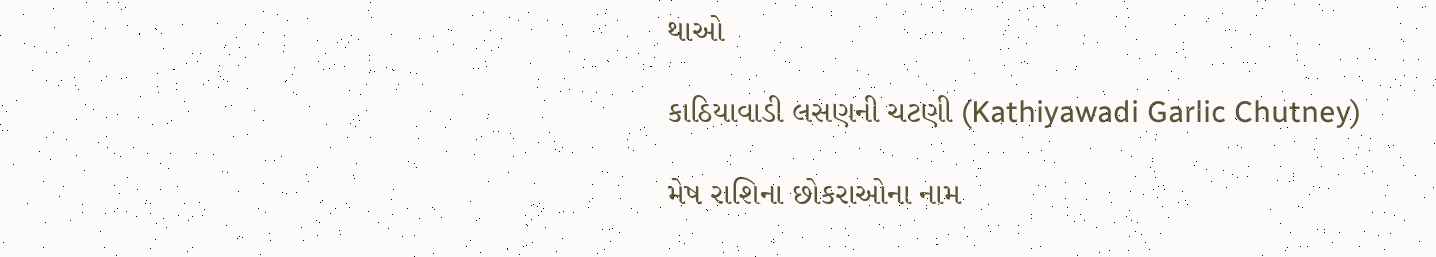થાઓ

કાઠિયાવાડી લસણની ચટણી (Kathiyawadi Garlic Chutney)

મેષ રાશિના છોકરાઓના નામ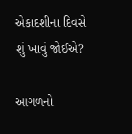એકાદશીના દિવસે શું ખાવું જોઈએ?

આગળનો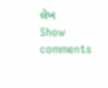લેખ
Show comments